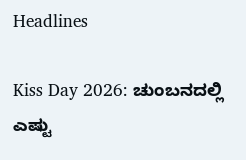Headlines

Kiss Day 2026: ಚುಂಬನದಲ್ಲಿ ಎಷ್ಟು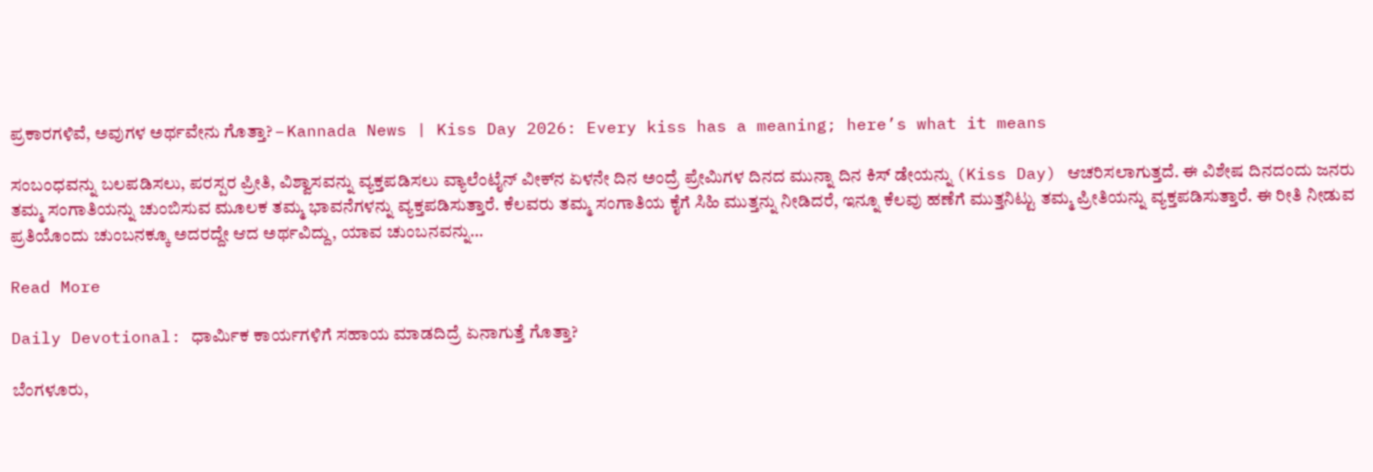ಪ್ರಕಾರಗಳಿವೆ, ಅವುಗಳ ಅರ್ಥವೇನು ಗೊತ್ತಾ? – Kannada News | Kiss Day 2026: Every kiss has a meaning; here’s what it means

ಸಂಬಂಧವನ್ನು ಬಲಪಡಿಸಲು, ಪರಸ್ಪರ ಪ್ರೀತಿ, ವಿಶ್ವಾಸವನ್ನು ವ್ಯಕ್ತಪಡಿಸಲು ವ್ಯಾಲೆಂಟೈನ್‌ ವೀಕ್‌ನ ಏಳನೇ ದಿನ ಅಂದ್ರೆ ಪ್ರೇಮಿಗಳ ದಿನದ ಮುನ್ನಾ ದಿನ ಕಿಸ್ ಡೇಯನ್ನು (Kiss Day) ಆಚರಿಸಲಾಗುತ್ತದೆ. ಈ ವಿಶೇಷ ದಿನದಂದು ಜನರು ತಮ್ಮ ಸಂಗಾತಿಯನ್ನು ಚುಂಬಿಸುವ ಮೂಲಕ ತಮ್ಮ ಭಾವನೆಗಳನ್ನು ವ್ಯಕ್ತಪಡಿಸುತ್ತಾರೆ. ಕೆಲವರು ತಮ್ಮ ಸಂಗಾತಿಯ ಕೈಗೆ ಸಿಹಿ ಮುತ್ತನ್ನು ನೀಡಿದರೆ, ಇನ್ನೂ ಕೆಲವು ಹಣೆಗೆ ಮುತ್ತನಿಟ್ಟು ತಮ್ಮ ಪ್ರೀತಿಯನ್ನು ವ್ಯಕ್ತಪಡಿಸುತ್ತಾರೆ. ಈ ರೀತಿ ನೀಡುವ ಪ್ರತಿಯೊಂದು ಚುಂಬನಕ್ಕೂ ಅದರದ್ದೇ ಆದ ಅರ್ಥವಿದ್ದು, ಯಾವ ಚುಂಬನವನ್ನು…

Read More

Daily Devotional: ಧಾರ್ಮಿಕ ಕಾರ್ಯಗಳಿಗೆ ಸಹಾಯ ಮಾಡದಿದ್ರೆ ಏನಾಗುತ್ತೆ ಗೊತ್ತಾ?

ಬೆಂಗಳೂರು,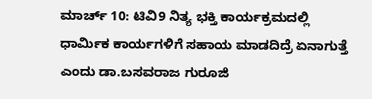ಮಾರ್ಚ್ 10: ಟಿವಿ9 ನಿತ್ಯ ಭಕ್ತಿ ಕಾರ್ಯಕ್ರಮದಲ್ಲಿ ಧಾರ್ಮಿಕ ಕಾರ್ಯಗಳಿಗೆ ಸಹಾಯ ಮಾಡದಿದ್ರೆ ಏನಾಗುತ್ತೆ ಎಂದು ಡಾ.ಬಸವರಾಜ ಗುರೂಜಿ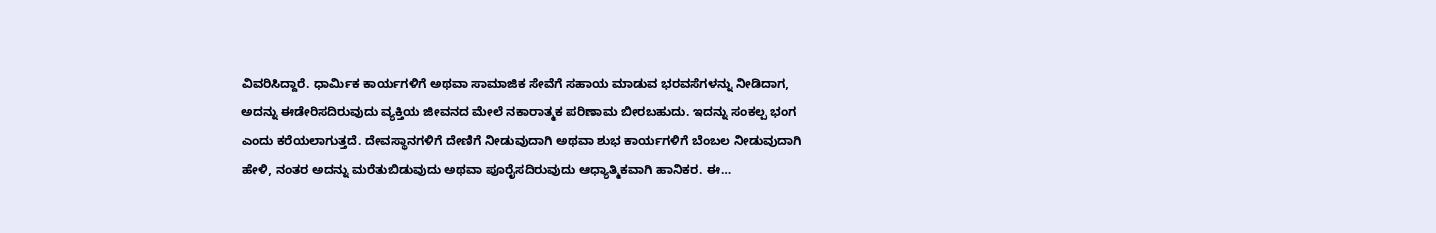ವಿವರಿಸಿದ್ದಾರೆ. ಧಾರ್ಮಿಕ ಕಾರ್ಯಗಳಿಗೆ ಅಥವಾ ಸಾಮಾಜಿಕ ಸೇವೆಗೆ ಸಹಾಯ ಮಾಡುವ ಭರವಸೆಗಳನ್ನು ನೀಡಿದಾಗ, ಅದನ್ನು ಈಡೇರಿಸದಿರುವುದು ವ್ಯಕ್ತಿಯ ಜೀವನದ ಮೇಲೆ ನಕಾರಾತ್ಮಕ ಪರಿಣಾಮ ಬೀರಬಹುದು. ಇದನ್ನು ಸಂಕಲ್ಪ ಭಂಗ ಎಂದು ಕರೆಯಲಾಗುತ್ತದೆ. ದೇವಸ್ಥಾನಗಳಿಗೆ ದೇಣಿಗೆ ನೀಡುವುದಾಗಿ ಅಥವಾ ಶುಭ ಕಾರ್ಯಗಳಿಗೆ ಬೆಂಬಲ ನೀಡುವುದಾಗಿ ಹೇಳಿ, ನಂತರ ಅದನ್ನು ಮರೆತುಬಿಡುವುದು ಅಥವಾ ಪೂರೈಸದಿರುವುದು ಆಧ್ಯಾತ್ಮಿಕವಾಗಿ ಹಾನಿಕರ. ಈ…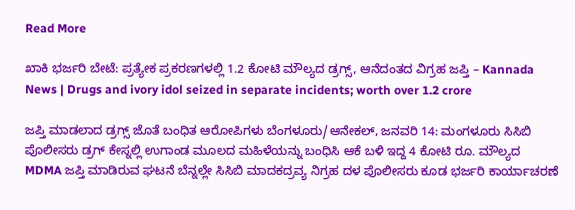Read More

ಖಾಕಿ ಭರ್ಜರಿ ಬೇಟೆ: ಪ್ರತ್ಯೇಕ ಪ್ರಕರಣಗಳಲ್ಲಿ 1.2 ಕೋಟಿ ಮೌಲ್ಯದ ಡ್ರಗ್ಸ್, ಆನೆದಂತದ ವಿಗ್ರಹ ಜಪ್ತಿ – Kannada News | Drugs and ivory idol seized in separate incidents; worth over 1.2 crore

ಜಪ್ತಿ ಮಾಡಲಾದ ಡ್ರಗ್ಸ್ ಜೊತೆ ಬಂಧಿತ ಆರೋಪಿಗಳು ಬೆಂಗಳೂರು/ಆನೇಕಲ್, ಜನವರಿ 14: ಮಂಗಳೂರು ಸಿಸಿಬಿ ಪೊಲೀಸರು ಡ್ರಗ್ ಕೇಸ್ನಲ್ಲಿ ಉಗಾಂಡ ಮೂಲದ ಮಹಿಳೆಯನ್ನು ಬಂಧಿಸಿ ಆಕೆ ಬಳಿ ಇದ್ದ 4 ಕೋಟಿ ರೂ. ಮೌಲ್ಯದ MDMA ಜಪ್ತಿ ಮಾಡಿರುವ ಘಟನೆ ಬೆನ್ನಲ್ಲೇ ಸಿಸಿಬಿ ಮಾದಕದ್ರವ್ಯ ನಿಗ್ರಹ ದಳ ಪೊಲೀಸರು ಕೂಡ ಭರ್ಜರಿ ಕಾರ್ಯಾಚರಣೆ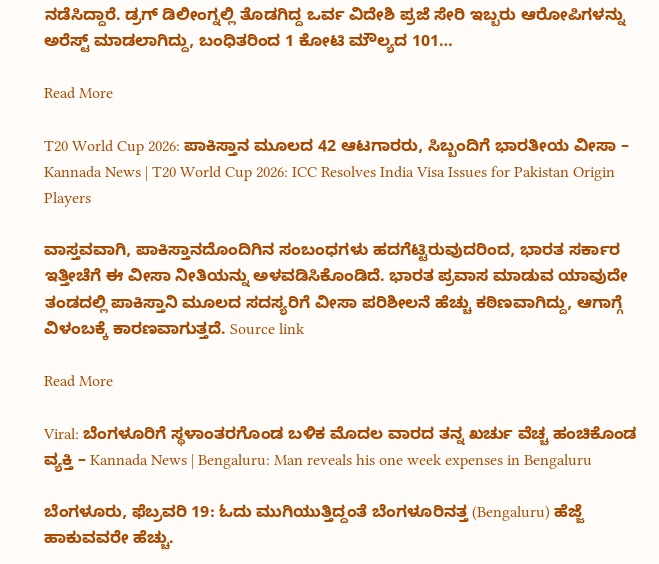ನಡೆಸಿದ್ದಾರೆ. ಡ್ರಗ್ ಡಿಲೀಂಗ್ನಲ್ಲಿ ತೊಡಗಿದ್ದ ಒರ್ವ ವಿದೇಶಿ ಪ್ರಜೆ ಸೇರಿ ಇಬ್ಬರು ಆರೋಪಿಗಳನ್ನು ಅರೆಸ್ಟ್ ಮಾಡಲಾಗಿದ್ದು, ಬಂಧಿತರಿಂದ 1 ಕೋಟಿ ಮೌಲ್ಯದ 101…

Read More

T20 World Cup 2026: ಪಾಕಿಸ್ತಾನ ಮೂಲದ 42 ಆಟಗಾರರು, ಸಿಬ್ಬಂದಿಗೆ ಭಾರತೀಯ ವೀಸಾ – Kannada News | T20 World Cup 2026: ICC Resolves India Visa Issues for Pakistan Origin Players

ವಾಸ್ತವವಾಗಿ, ಪಾಕಿಸ್ತಾನದೊಂದಿಗಿನ ಸಂಬಂಧಗಳು ಹದಗೆಟ್ಟಿರುವುದರಿಂದ, ಭಾರತ ಸರ್ಕಾರ ಇತ್ತೀಚೆಗೆ ಈ ವೀಸಾ ನೀತಿಯನ್ನು ಅಳವಡಿಸಿಕೊಂಡಿದೆ. ಭಾರತ ಪ್ರವಾಸ ಮಾಡುವ ಯಾವುದೇ ತಂಡದಲ್ಲಿ ಪಾಕಿಸ್ತಾನಿ ಮೂಲದ ಸದಸ್ಯರಿಗೆ ವೀಸಾ ಪರಿಶೀಲನೆ ಹೆಚ್ಚು ಕಠಿಣವಾಗಿದ್ದು, ಆಗಾಗ್ಗೆ ವಿಳಂಬಕ್ಕೆ ಕಾರಣವಾಗುತ್ತದೆ. Source link

Read More

Viral: ಬೆಂಗಳೂರಿಗೆ ಸ್ಥಳಾಂತರಗೊಂಡ ಬಳಿಕ ಮೊದಲ ವಾರದ ತನ್ನ ಖರ್ಚು ವೆಚ್ಚ ಹಂಚಿಕೊಂಡ ವ್ಯಕ್ತಿ – Kannada News | Bengaluru: Man reveals his one week expenses in Bengaluru

ಬೆಂಗಳೂರು, ಫೆಬ್ರವರಿ 19: ಓದು ಮುಗಿಯುತ್ತಿದ್ದಂತೆ ಬೆಂಗಳೂರಿನತ್ತ (Bengaluru) ಹೆಜ್ಜೆ ಹಾಕುವವರೇ ಹೆಚ್ಚು.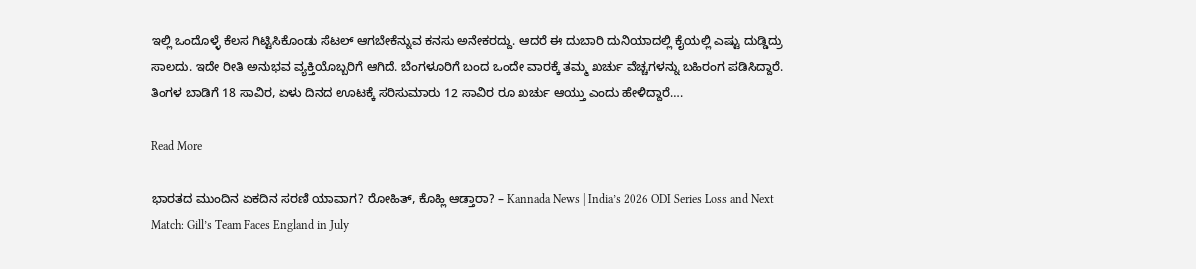ಇಲ್ಲಿ ಒಂದೊಳ್ಳೆ ಕೆಲಸ ಗಿಟ್ಟಿಸಿಕೊಂಡು ಸೆಟಲ್ ಆಗಬೇಕೆನ್ನುವ ಕನಸು ಅನೇಕರದ್ದು. ಆದರೆ ಈ ದುಬಾರಿ ದುನಿಯಾದಲ್ಲಿ ಕೈಯಲ್ಲಿ ಎಷ್ಟು ದುಡ್ಡಿದ್ರು ಸಾಲದು. ಇದೇ ರೀತಿ ಅನುಭವ ವ್ಯಕ್ತಿಯೊಬ್ಬರಿಗೆ ಆಗಿದೆ. ಬೆಂಗಳೂರಿಗೆ ಬಂದ ಒಂದೇ ವಾರಕ್ಕೆ ತಮ್ಮ ಖರ್ಚು ವೆಚ್ಚಗಳನ್ನು ಬಹಿರಂಗ ಪಡಿಸಿದ್ದಾರೆ. ತಿಂಗಳ ಬಾಡಿಗೆ 18 ಸಾವಿರ, ಏಳು ದಿನದ ಊಟಕ್ಕೆ ಸರಿಸುಮಾರು 12 ಸಾವಿರ ರೂ ಖರ್ಚು ಆಯ್ತು ಎಂದು ಹೇಳಿದ್ದಾರೆ….

Read More

ಭಾರತದ ಮುಂದಿನ ಏಕದಿನ ಸರಣಿ ಯಾವಾಗ? ರೋಹಿತ್, ಕೊಹ್ಲಿ ಆಡ್ತಾರಾ? – Kannada News | India’s 2026 ODI Series Loss and Next Match: Gill’s Team Faces England in July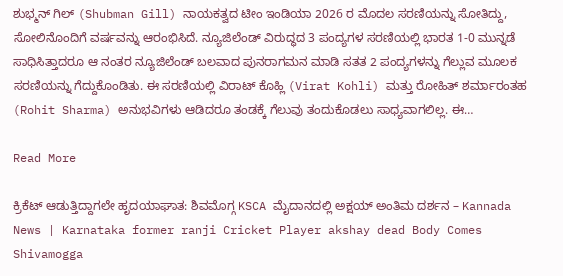ಶುಭ್ಮನ್ ಗಿಲ್ (Shubman Gill) ನಾಯಕತ್ವದ ಟೀಂ ಇಂಡಿಯಾ 2026 ರ ಮೊದಲ ಸರಣಿಯನ್ನು ಸೋತಿದ್ದು, ಸೋಲಿನೊಂದಿಗೆ ವರ್ಷವನ್ನು ಆರಂಭಿಸಿದೆ. ನ್ಯೂಜಿಲೆಂಡ್ ವಿರುದ್ಧದ 3 ಪಂದ್ಯಗಳ ಸರಣಿಯಲ್ಲಿ ಭಾರತ 1-0 ಮುನ್ನಡೆ ಸಾಧಿಸಿತ್ತಾದರೂ ಆ ನಂತರ ನ್ಯೂಜಿಲೆಂಡ್ ಬಲವಾದ ಪುನರಾಗಮನ ಮಾಡಿ ಸತತ 2 ಪಂದ್ಯಗಳನ್ನು ಗೆಲ್ಲುವ ಮೂಲಕ ಸರಣಿಯನ್ನು ಗೆದ್ದುಕೊಂಡಿತು. ಈ ಸರಣಿಯಲ್ಲಿ ವಿರಾಟ್ ಕೊಹ್ಲಿ (Virat Kohli) ಮತ್ತು ರೋಹಿತ್ ಶರ್ಮಾರಂತಹ (Rohit Sharma) ಅನುಭವಿಗಳು ಆಡಿದರೂ ತಂಡಕ್ಕೆ ಗೆಲುವು ತಂದುಕೊಡಲು ಸಾಧ್ಯವಾಗಲಿಲ್ಲ. ಈ…

Read More

ಕ್ರಿಕೆಟ್ ಆಡುತ್ತಿದ್ದಾಗಲೇ ಹೃದಯಾಘಾತ: ಶಿವಮೊಗ್ಗ KSCA ಮೈದಾನದಲ್ಲಿ ಅಕ್ಷಯ್ ಅಂತಿಮ ದರ್ಶನ – Kannada News | Karnataka former ranji Cricket Player akshay dead Body Comes Shivamogga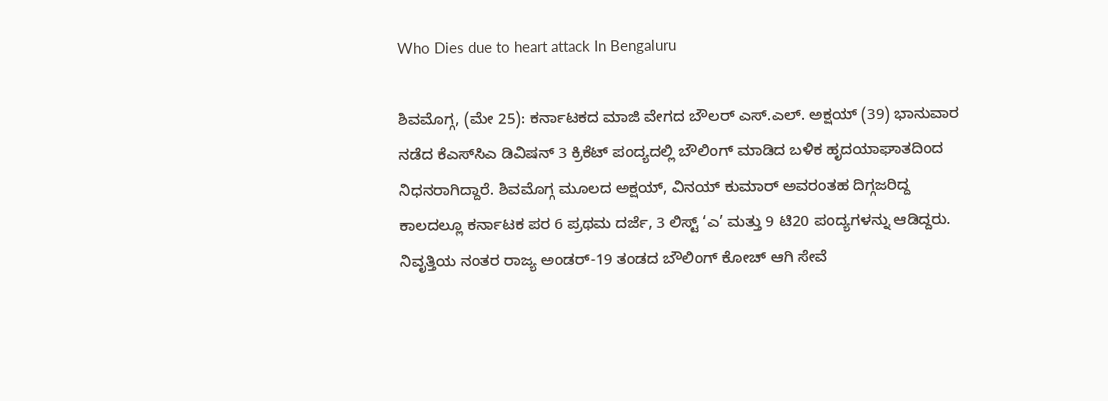Who Dies due to heart attack In Bengaluru

ಶಿವಮೊಗ್ಗ, (ಮೇ 25): ಕರ್ನಾಟಕದ ಮಾಜಿ ವೇಗದ ಬೌಲರ್ ಎಸ್.ಎಲ್. ಅಕ್ಷಯ್ (39) ಭಾನುವಾರ ನಡೆದ ಕೆಎಸ್‌ಸಿಎ ಡಿವಿಷನ್ 3 ಕ್ರಿಕೆಟ್ ಪಂದ್ಯದಲ್ಲಿ ಬೌಲಿಂಗ್ ಮಾಡಿದ ಬಳಿಕ ಹೃದಯಾಘಾತದಿಂದ ನಿಧನರಾಗಿದ್ದಾರೆ. ಶಿವಮೊಗ್ಗ ಮೂಲದ ಅಕ್ಷಯ್, ವಿನಯ್ ಕುಮಾರ್ ಅವರಂತಹ ದಿಗ್ಗಜರಿದ್ದ ಕಾಲದಲ್ಲೂ ಕರ್ನಾಟಕ ಪರ 6 ಪ್ರಥಮ ದರ್ಜೆ, 3 ಲಿಸ್ಟ್ ‘ಎ’ ಮತ್ತು 9 ಟಿ20 ಪಂದ್ಯಗಳನ್ನು ಆಡಿದ್ದರು. ನಿವೃತ್ತಿಯ ನಂತರ ರಾಜ್ಯ ಅಂಡರ್-19 ತಂಡದ ಬೌಲಿಂಗ್ ಕೋಚ್ ಆಗಿ ಸೇವೆ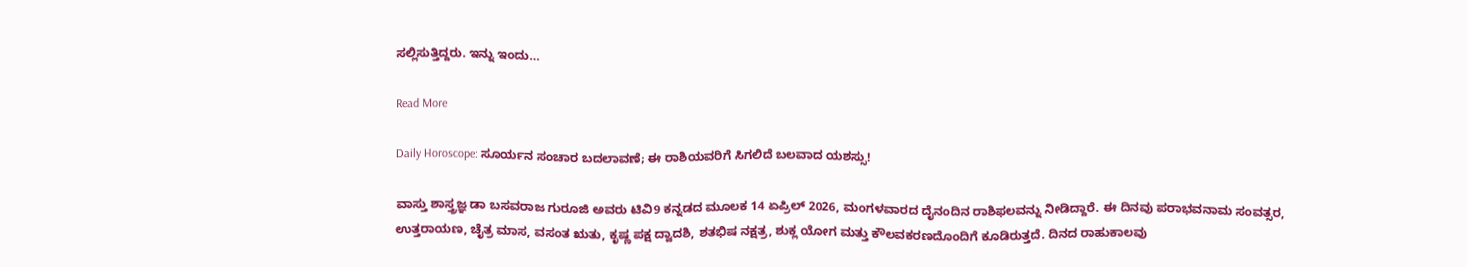ಸಲ್ಲಿಸುತ್ತಿದ್ದರು. ಇನ್ನು ಇಂದು…

Read More

Daily Horoscope: ಸೂರ್ಯನ ಸಂಚಾರ ಬದಲಾವಣೆ; ಈ ರಾಶಿಯವರಿಗೆ ಸಿಗಲಿದೆ ಬಲವಾದ ಯಶಸ್ಸು!

ವಾಸ್ತು ಶಾಸ್ತ್ರಜ್ಞ ಡಾ ಬಸವರಾಜ ಗುರೂಜಿ ಅವರು ಟಿವಿ9 ಕನ್ನಡದ ಮೂಲಕ 14 ಏಪ್ರಿಲ್ 2026, ಮಂಗಳವಾರದ ದೈನಂದಿನ ರಾಶಿಫಲವನ್ನು ನೀಡಿದ್ದಾರೆ. ಈ ದಿನವು ಪರಾಭವನಾಮ ಸಂವತ್ಸರ, ಉತ್ತರಾಯಣ, ಚೈತ್ರ ಮಾಸ, ವಸಂತ ಋತು, ಕೃಷ್ಣ ಪಕ್ಷ ದ್ವಾದಶಿ, ಶತಭಿಷ ನಕ್ಷತ್ರ, ಶುಕ್ಲ ಯೋಗ ಮತ್ತು ಕೌಲವಕರಣದೊಂದಿಗೆ ಕೂಡಿರುತ್ತದೆ. ದಿನದ ರಾಹುಕಾಲವು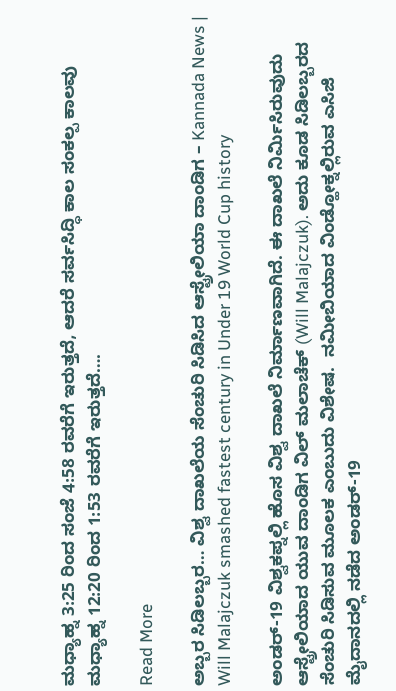ಮಧ್ಯಾಹ್ನ 3:25 ರಿಂದ ಸಂಜೆ 4:58 ರವರೆಗೆ ಇರುತ್ತದೆ, ಆದರೆ ಸರ್ವಸಿದ್ಧಿ ಕಾಲ ಸಂಕಲ್ಪ ಕಾಲವು ಮಧ್ಯಾಹ್ನ 12:20 ರಿಂದ 1:53 ರವರೆಗೆ ಇರುತ್ತದೆ….

Read More

ಅಬ್ಬರ ಸಿಡಿಲಬ್ಬರ… ವಿಶ್ವ ದಾಖಲೆಯ ಸೆಂಚುರಿ ಸಿಡಿಸಿದ ಆಸ್ಟ್ರೇಲಿಯಾ ದಾಂಡಿಗ – Kannada News | Will Malajczuk smashed fastest century in Under 19 World Cup history

ಅಂಡರ್-19 ವಿಶ್ವಕಪ್ನಲ್ಲಿ ಹೊಸ ವಿಶ್ವ ದಾಖಲೆ ನಿರ್ಮಾಣವಾಗಿದೆ. ಈ ದಾಖಲೆ ನಿರ್ಮಿಸಿರುವುದು ಆಸ್ಟ್ರೇಲಿಯಾದ ಯುವ ದಾಂಡಿಗ ವಿಲ್ ಮಲಾಚೆಕ್ (Will Malajczuk). ಅದು ಕೂಡ ಸಿಡಿಲಬ್ಬರದ ಸೆಂಚುರಿ ಸಿಡಿಸುವ ಮೂಲಕ ಎಂಬುದು ವಿಶೇಷ.  ನಮೀಬಿಯಾದ ವಿಂಡ್ಹೋಕ್ನಲ್ಲಿರುವ ಎಸಿಜಿ ಮೈದಾನದಲ್ಲಿ ನಡೆದ ಅಂಡರ್-19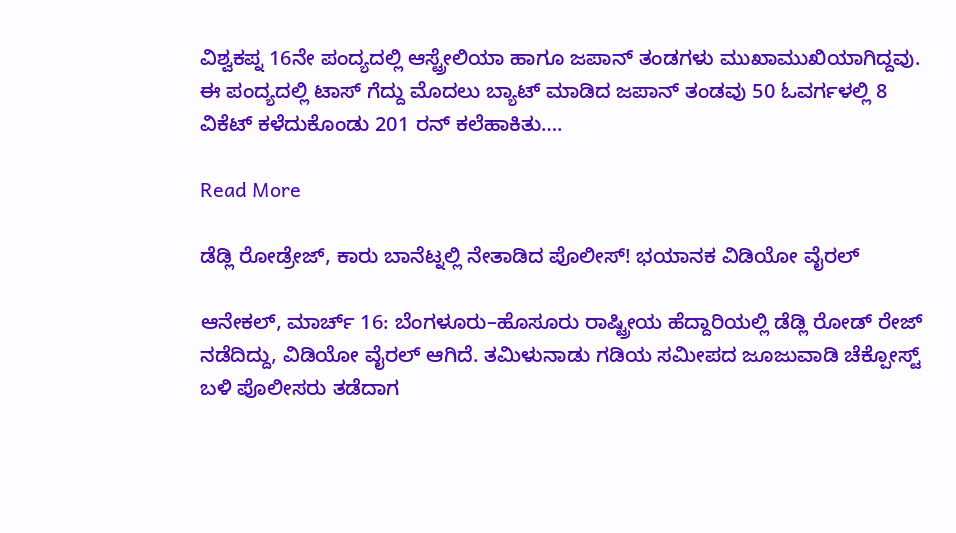ವಿಶ್ವಕಪ್ನ 16ನೇ ಪಂದ್ಯದಲ್ಲಿ ಆಸ್ಟ್ರೇಲಿಯಾ ಹಾಗೂ ಜಪಾನ್ ತಂಡಗಳು ಮುಖಾಮುಖಿಯಾಗಿದ್ದವು. ಈ ಪಂದ್ಯದಲ್ಲಿ ಟಾಸ್ ಗೆದ್ದು ಮೊದಲು ಬ್ಯಾಟ್ ಮಾಡಿದ ಜಪಾನ್ ತಂಡವು 50 ಓವರ್ಗಳಲ್ಲಿ 8 ವಿಕೆಟ್ ಕಳೆದುಕೊಂಡು 201 ರನ್ ಕಲೆಹಾಕಿತು….

Read More

ಡೆಡ್ಲಿ ರೋಡ್ರೇಜ್, ಕಾರು ಬಾನೆಟ್ನಲ್ಲಿ ನೇತಾಡಿದ ಪೊಲೀಸ್! ಭಯಾನಕ ವಿಡಿಯೋ ವೈರಲ್

ಆನೇಕಲ್, ಮಾರ್ಚ್ 16: ಬೆಂಗಳೂರು–ಹೊಸೂರು ರಾಷ್ಟ್ರೀಯ ಹೆದ್ದಾರಿಯಲ್ಲಿ ಡೆಡ್ಲಿ ರೋಡ್ ರೇಜ್ ನಡೆದಿದ್ದು, ವಿಡಿಯೋ ವೈರಲ್ ಆಗಿದೆ. ತಮಿಳುನಾಡು ಗಡಿಯ ಸಮೀಪದ ಜೂಜುವಾಡಿ ಚೆಕ್ಪೋಸ್ಟ್ ಬಳಿ ಪೊಲೀಸರು ತಡೆದಾಗ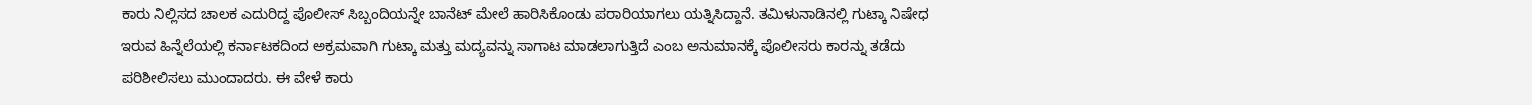ಕಾರು ನಿಲ್ಲಿಸದ ಚಾಲಕ ಎದುರಿದ್ದ ಪೊಲೀಸ್ ಸಿಬ್ಬಂದಿಯನ್ನೇ ಬಾನೆಟ್ ಮೇಲೆ ಹಾರಿಸಿಕೊಂಡು ಪರಾರಿಯಾಗಲು ಯತ್ನಿಸಿದ್ದಾನೆ. ತಮಿಳುನಾಡಿನಲ್ಲಿ ಗುಟ್ಕಾ ನಿಷೇಧ ಇರುವ ಹಿನ್ನೆಲೆಯಲ್ಲಿ ಕರ್ನಾಟಕದಿಂದ ಅಕ್ರಮವಾಗಿ ಗುಟ್ಕಾ ಮತ್ತು ಮದ್ಯವನ್ನು ಸಾಗಾಟ ಮಾಡಲಾಗುತ್ತಿದೆ ಎಂಬ ಅನುಮಾನಕ್ಕೆ ಪೊಲೀಸರು ಕಾರನ್ನು ತಡೆದು ಪರಿಶೀಲಿಸಲು ಮುಂದಾದರು. ಈ ವೇಳೆ ಕಾರು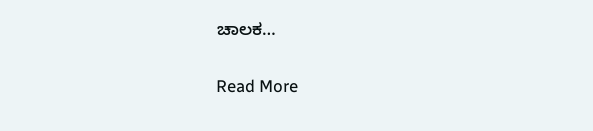ಚಾಲಕ…

Read More